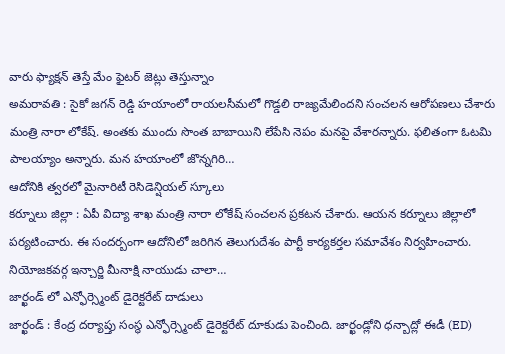వారు ఫ్యాక్షన్ తెస్తే మేం ఫైటర్ జెట్లు తెస్తున్నాం
అమరావతి : సైకో జగన్ రెడ్డి హయాంలో రాయలసీమలో గొడ్డలి రాజ్యమేలిందని సంచలన ఆరోపణలు చేశారు మంత్రి నారా లోకేష్. అంతకు ముందు సొంత బాబాయిని లేపేసి నెపం మనపై వేశారన్నారు. ఫలితంగా ఓటమి పాలయ్యాం అన్నారు. మన హయాంలో జొన్నగిరి…
ఆదోనికి త్వరలో మైనారిటీ రెసిడెన్షియల్ స్కూలు
కర్నూలు జిల్లా : ఏపీ విద్యా శాఖ మంత్రి నారా లోకేష్ సంచలన ప్రకటన చేశారు. ఆయన కర్నూలు జిల్లాలో పర్యటించారు. ఈ సందర్బంగా ఆదోనిలో జరిగిన తెలుగుదేశం పార్టీ కార్యకర్తల సమావేశం నిర్వహించారు. నియోజకవర్గ ఇన్చార్జి మీనాక్షి నాయుడు చాలా…
జార్ఖండ్ లో ఎన్ఫోర్స్మెంట్ డైరెక్టరేట్ దాడులు
జార్ఖండ్ : కేంద్ర దర్యాప్తు సంస్థ ఎన్ఫోర్స్మెంట్ డైరెక్టరేట్ దూకుడు పెంచింది. జార్ఖండ్లోని ధన్బాద్లో ఈడీ (ED)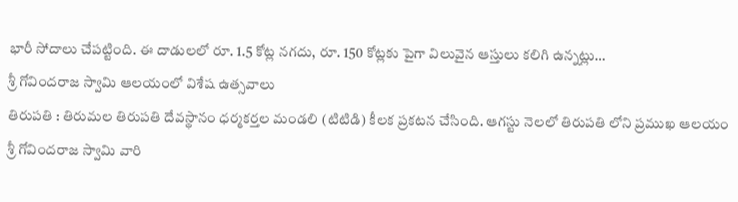భారీ సోదాలు చేపట్టింది. ఈ దాడులలో రూ. 1.5 కోట్ల నగదు, రూ. 150 కోట్లకు పైగా విలువైన ఆస్తులు కలిగి ఉన్నట్లు…
శ్రీ గోవిందరాజ స్వామి ఆలయంలో విశేష ఉత్సవాలు
తిరుపతి : తిరుమల తిరుపతి దేవస్థానం ధర్మకర్తల మండలి (టిటిడి) కీలక ప్రకటన చేసింది. ఆగస్టు నెలలో తిరుపతి లోని ప్రముఖ ఆలయం శ్రీ గోవిందరాజ స్వామి వారి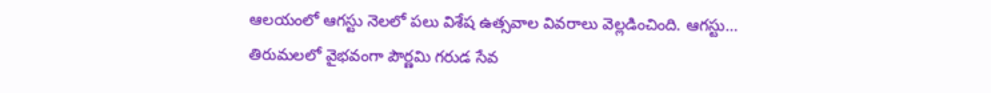ఆలయంలో ఆగస్టు నెలలో పలు విశేష ఉత్సవాల వివరాలు వెల్లడించింది. ఆగస్టు…
తిరుమలలో వైభవంగా పౌర్ణమి గరుడ సేవ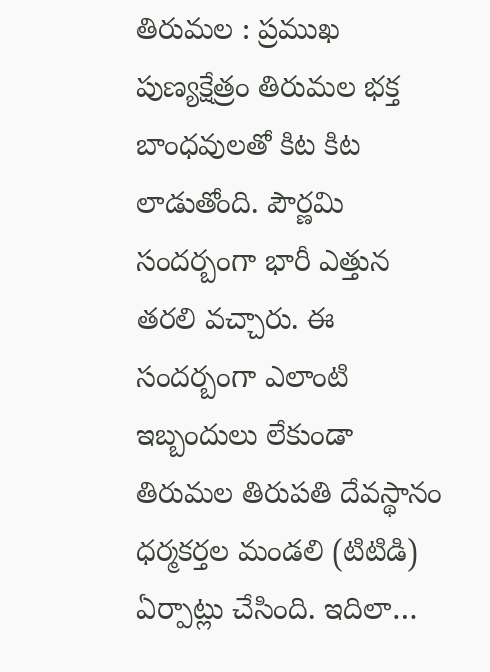తిరుమల : ప్రముఖ పుణ్యక్షేత్రం తిరుమల భక్త బాంధవులతో కిట కిట లాడుతోంది. పౌర్ణమి సందర్బంగా భారీ ఎత్తున తరలి వచ్చారు. ఈ సందర్బంగా ఎలాంటి ఇబ్బందులు లేకుండా తిరుమల తిరుపతి దేవస్థానం ధర్మకర్తల మండలి (టిటిడి) ఏర్పాట్లు చేసింది. ఇదిలా…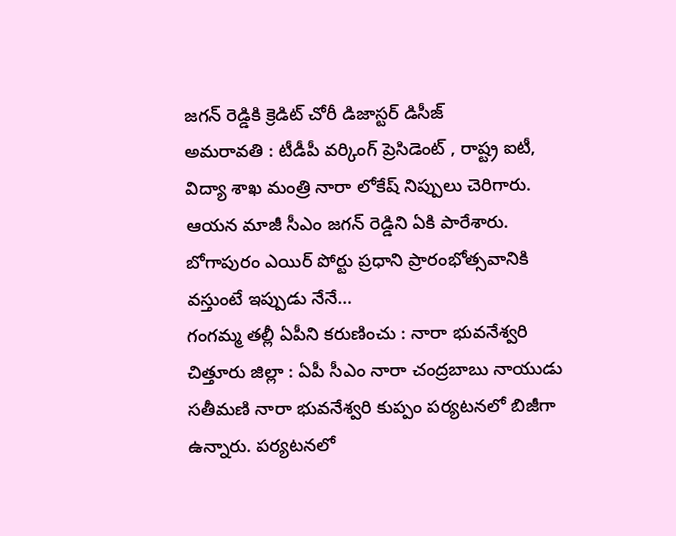జగన్ రెడ్డికి క్రెడిట్ చోరీ డిజాస్టర్ డిసీజ్
అమరావతి : టీడీపీ వర్కింగ్ ప్రెసిడెంట్ , రాష్ట్ర ఐటీ, విద్యా శాఖ మంత్రి నారా లోకేష్ నిప్పులు చెరిగారు. ఆయన మాజీ సీఎం జగన్ రెడ్డిని ఏకి పారేశారు. బోగాపురం ఎయిర్ పోర్టు ప్రధాని ప్రారంభోత్సవానికి వస్తుంటే ఇప్పుడు నేనే…
గంగమ్మ తల్లీ ఏపీని కరుణించు : నారా భువనేశ్వరి
చిత్తూరు జిల్లా : ఏపీ సీఎం నారా చంద్రబాబు నాయుడు సతీమణి నారా భువనేశ్వరి కుప్పం పర్యటనలో బిజీగా ఉన్నారు. పర్యటనలో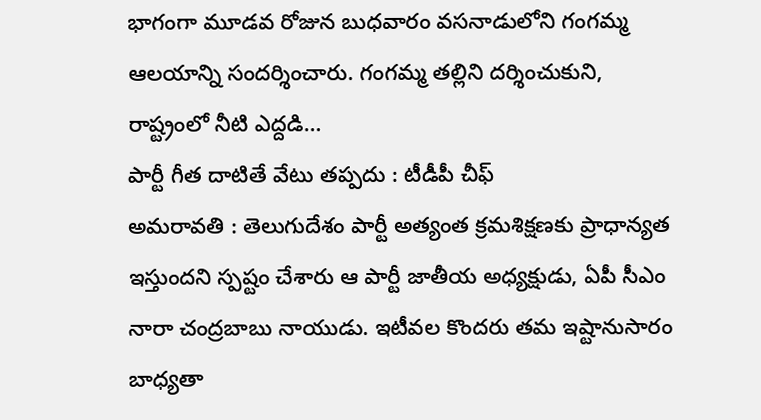భాగంగా మూడవ రోజున బుధవారం వసనాడులోని గంగమ్మ ఆలయాన్ని సందర్శించారు. గంగమ్మ తల్లిని దర్శించుకుని, రాష్ట్రంలో నీటి ఎద్దడి…
పార్టీ గీత దాటితే వేటు తప్పదు : టీడీపీ చీఫ్
అమరావతి : తెలుగుదేశం పార్టీ అత్యంత క్రమశిక్షణకు ప్రాధాన్యత ఇస్తుందని స్పష్టం చేశారు ఆ పార్టీ జాతీయ అధ్యక్షుడు, ఏపీ సీఎం నారా చంద్రబాబు నాయుడు. ఇటీవల కొందరు తమ ఇష్టానుసారం బాధ్యతా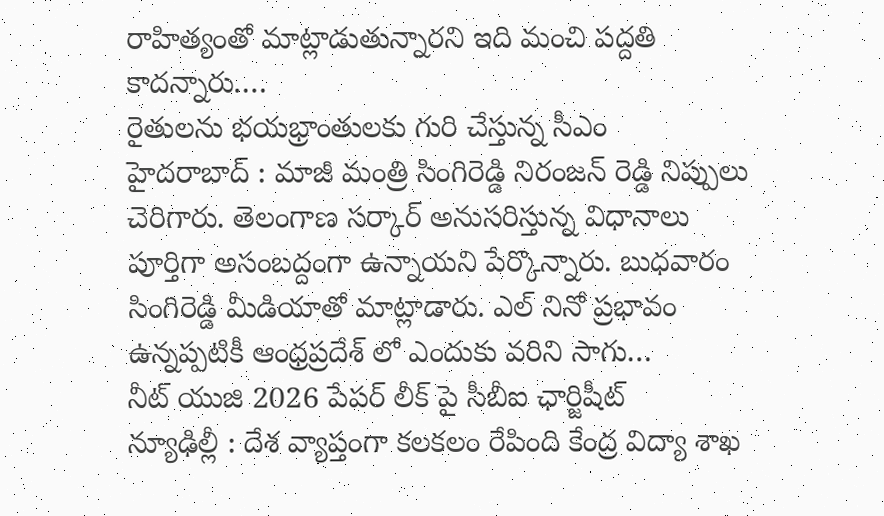రాహిత్యంతో మాట్లాడుతున్నారని ఇది మంచి పద్దతి కాదన్నారు.…
రైతులను భయభ్రాంతులకు గురి చేస్తున్న సీఎం
హైదరాబాద్ : మాజీ మంత్రి సింగిరెడ్డి నిరంజన్ రెడ్డి నిప్పులు చెరిగారు. తెలంగాణ సర్కార్ అనుసరిస్తున్న విధానాలు పూర్తిగా అసంబద్దంగా ఉన్నాయని పేర్కొన్నారు. బుధవారం సింగిరెడ్డి మీడియాతో మాట్లాడారు. ఎల్ నినో ప్రభావం ఉన్నప్పటికీ ఆంధ్రప్రదేశ్ లో ఎందుకు వరిని సాగు…
నీట్ యుజి 2026 పేపర్ లీక్ పై సీబీఐ ఛార్జిషీట్
న్యూఢిల్లీ : దేశ వ్యాప్తంగా కలకలం రేపింది కేంద్ర విద్యా శాఖ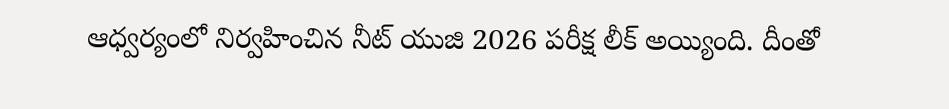ఆధ్వర్యంలో నిర్వహించిన నీట్ యుజి 2026 పరీక్ష లీక్ అయ్యింది. దీంతో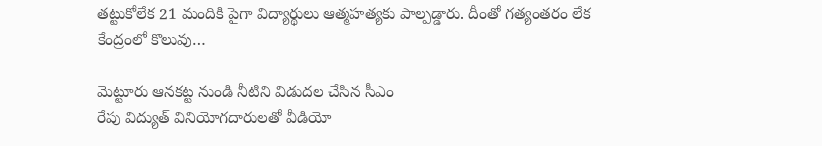తట్టుకోలేక 21 మందికి పైగా విద్యార్థులు ఆత్మహత్యకు పాల్పడ్డారు. దీంతో గత్యంతరం లేక కేంద్రంలో కొలువు…

మెట్టూరు ఆనకట్ట నుండి నీటిని విడుదల చేసిన సీఎం
రేపు విద్యుత్ వినియోగదారులతో వీడియో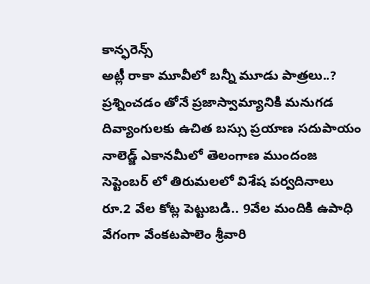కాన్ఫరెన్స్
అట్లీ రాకా మూవీలో బన్నీ మూడు పాత్రలు..?
ప్రశ్నించడం తోనే ప్రజాస్వామ్యానికి మనుగడ
దివ్యాంగులకు ఉచిత బస్సు ప్రయాణ సదుపాయం
నాలెడ్జ్ ఎకానమీలో తెలంగాణ ముందంజ
సెప్టెంబర్ లో తిరుమలలో విశేష పర్వదినాలు
రూ.2 వేల కోట్ల పెట్టుబడి.. 9వేల మందికి ఉపాధి
వేగంగా వేంకటపాలెం శ్రీవారి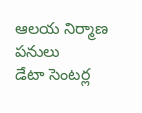ఆలయ నిర్మాణ పనులు
డేటా సెంటర్ల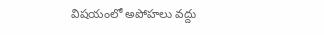విషయంలో అపోహలు వద్దు